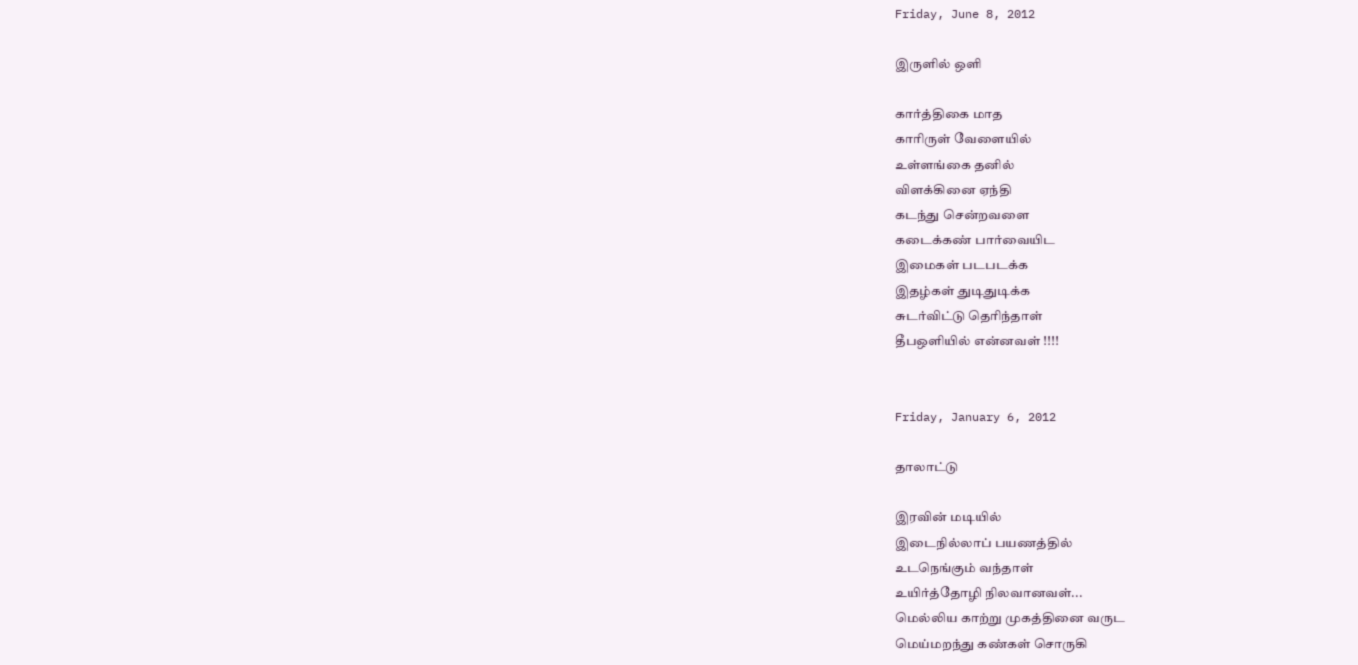Friday, June 8, 2012

இருளில் ஒளி

கார்த்திகை மாத
காரிருள் வேளையில்
உள்ளங்கை தனில்
விளக்கினை ஏந்தி
கடந்து சென்றவளை
கடைக்கண் பார்வையிட
இமைகள் படபடக்க
இதழ்கள் துடிதுடிக்க
சுடர்விட்டு தெரிந்தாள்
தீபஒளியில் என்னவள் !!!!


Friday, January 6, 2012

தாலாட்டு

இரவின் மடியில்
இடைநில்லாப் பயணத்தில்
உடநெங்கும் வந்தாள்
உயிர்த்தோழி நிலவானவள்...
மெல்லிய காற்று முகத்தினை வருட
மெய்மறந்து கண்கள் சொருகி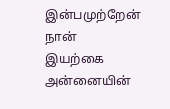இன்பமுற்றேன் நான்
இயற்கை அன்னையின்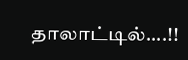தாலாட்டில்....!!